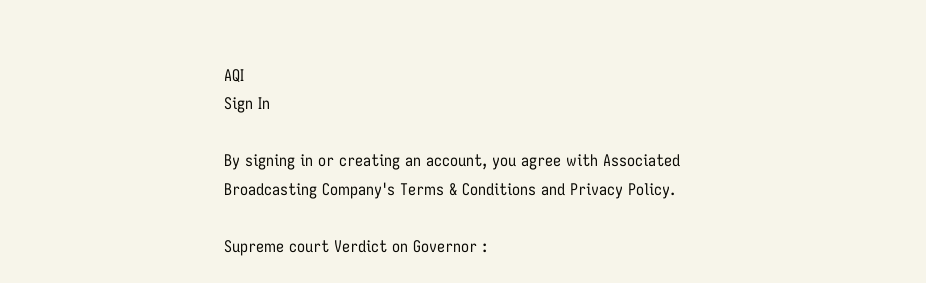AQI
Sign In

By signing in or creating an account, you agree with Associated Broadcasting Company's Terms & Conditions and Privacy Policy.

Supreme court Verdict on Governor :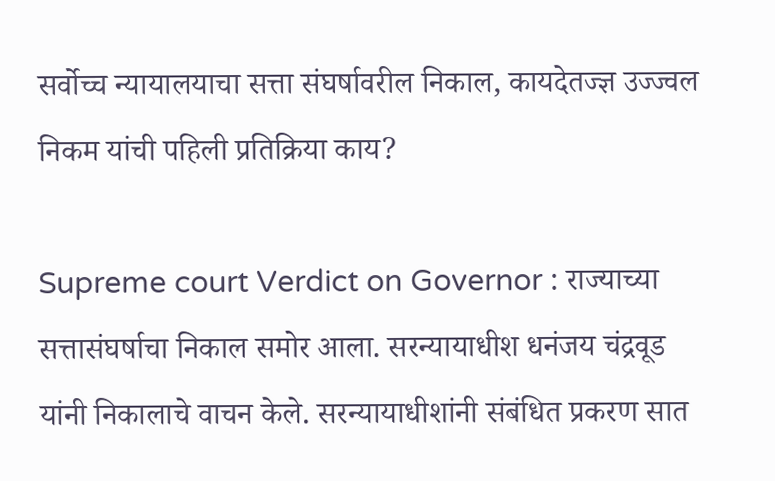सर्वोच्च न्यायालयाचा सत्ता संघर्षावरील निकाल, कायदेतज्ज्ञ उज्ज्वल निकम यांची पहिली प्रतिक्रिया काय?

Supreme court Verdict on Governor : राज्याच्या सत्तासंघर्षाचा निकाल समोर आला. सरन्यायाधीश धनंजय चंद्रवूड यांनी निकालाचे वाचन केले. सरन्यायाधीशांनी संबंधित प्रकरण सात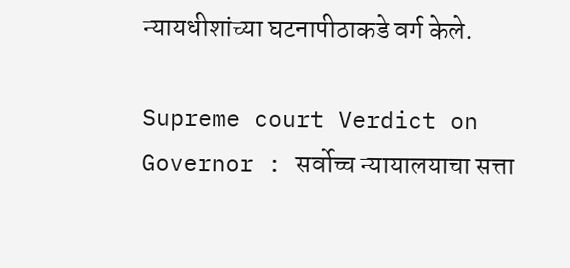न्यायधीशांच्या घटनापीठाकडे वर्ग केले.

Supreme court Verdict on Governor : सर्वोच्च न्यायालयाचा सत्ता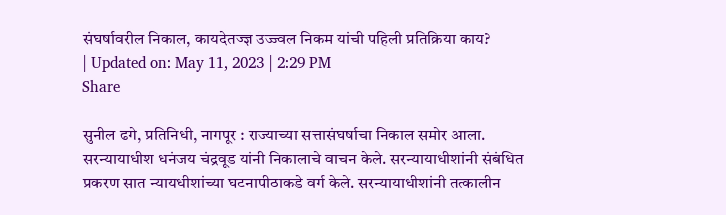संघर्षावरील निकाल, कायदेतज्ज्ञ उज्ज्वल निकम यांची पहिली प्रतिक्रिया काय?
| Updated on: May 11, 2023 | 2:29 PM
Share

सुनील ढगे, प्रतिनिधी, नागपूर : राज्याच्या सत्तासंघर्षाचा निकाल समोर आला. सरन्यायाधीश धनंजय चंद्रवूड यांनी निकालाचे वाचन केले. सरन्यायाधीशांनी संबंधित प्रकरण सात न्यायधीशांच्या घटनापीठाकडे वर्ग केले. सरन्यायाधीशांनी तत्कालीन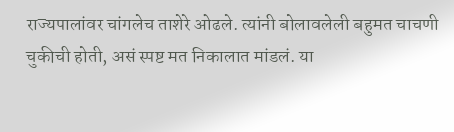राज्यपालांवर चांगलेच ताशेरे ओढले. त्यांनी बोलावलेली बहुमत चाचणी चुकीची होती, असं स्पष्ट मत निकालात मांडलं. या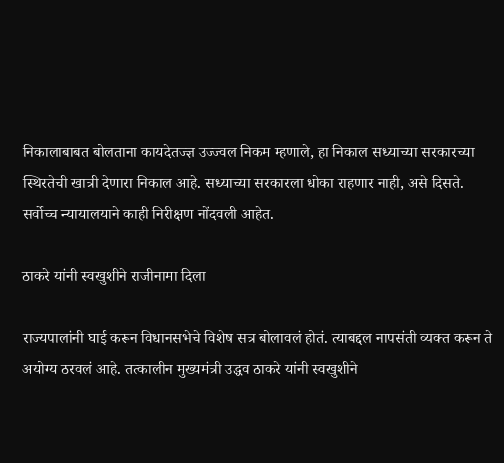निकालाबाबत बोलताना कायदेतज्ज्ञ उज्ज्वल निकम म्हणाले, हा निकाल सध्याच्या सरकारच्या स्थिरतेची खात्री देणारा निकाल आहे. सध्याच्या सरकारला धोका राहणार नाही, असे दिसते. सर्वोच्च न्यायालयाने काही निरीक्षण नोंदवली आहेत.

ठाकरे यांनी स्वखुशीने राजीनामा दिला

राज्यपालांनी घाई करून विधानसभेचे विशेष सत्र बोलावलं होतं. त्याबद्दल नापसंती व्यक्त करून ते अयोग्य ठरवलं आहे. तत्कालीन मुख्यमंत्री उद्धव ठाकरे यांनी स्वखुशीने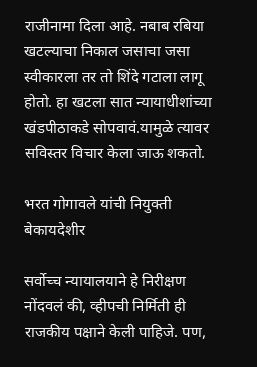राजीनामा दिला आहे. नबाब रबिया खटल्याचा निकाल जसाचा जसा स्वीकारला तर तो शिंदे गटाला लागू होतो. हा खटला सात न्यायाधीशांच्या खंडपीठाकडे सोपवावं.यामुळे त्यावर सविस्तर विचार केला जाऊ शकतो.

भरत गोगावले यांची नियुक्ती बेकायदेशीर

सर्वोच्च न्यायालयाने हे निरीक्षण नोंदवलं की, व्हीपची निर्मिती ही राजकीय पक्षाने केली पाहिजे. पण,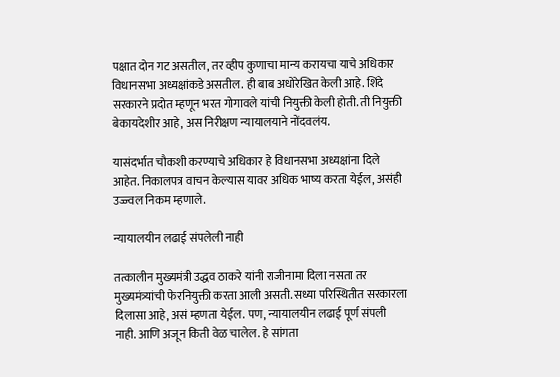पक्षात दोन गट असतील, तर व्हीप कुणाचा मान्य करायचा याचे अधिकार विधानसभा अध्यक्षांकडे असतील. ही बाब अधोरेखित केली आहे. शिंदे सरकारने प्रदोत म्हणून भरत गोगावले यांची नियुक्ती केली होती. ती नियुक्ती बेकायदेशीर आहे, अस निरीक्षण न्यायालयाने नोंदवलंय.

यासंदर्भात चौकशी करण्याचे अधिकार हे विधानसभा अध्यक्षांना दिले आहेत. निकालपत्र वाचन केल्यास यावर अधिक भाष्य करता येईल, असंही उज्ज्वल निकम म्हणाले.

न्यायालयीन लढाई संपलेली नाही

तत्कालीन मुख्यमंत्री उद्धव ठाकरे यांनी राजीनामा दिला नसता तर मुख्यमंत्र्यांची फेरनियुक्ती करता आली असती. सध्या परिस्थितीत सरकारला दिलासा आहे, असं म्हणता येईल. पण, न्यायालयीन लढाई पूर्ण संपली नाही. आणि अजून किती वेळ चालेल. हे सांगता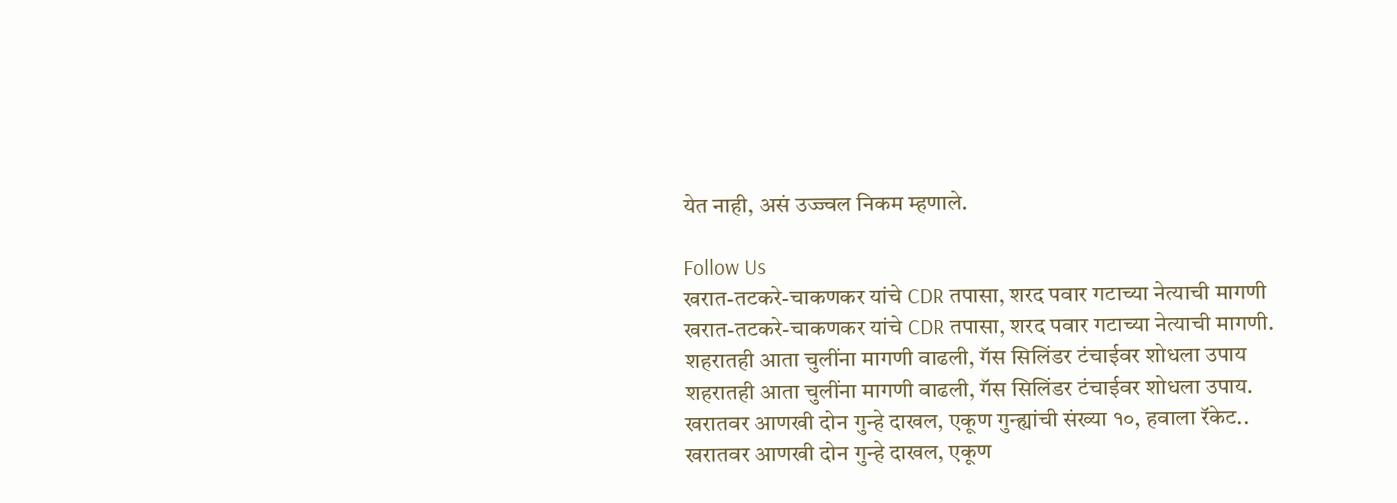येत नाही, असं उज्ज्वल निकम म्हणाले.

Follow Us
खरात-तटकरे-चाकणकर यांचे CDR तपासा, शरद पवार गटाच्या नेत्याची मागणी
खरात-तटकरे-चाकणकर यांचे CDR तपासा, शरद पवार गटाच्या नेत्याची मागणी.
शहरातही आता चुलींना मागणी वाढली, गॅस सिलिंडर टंचाईवर शोधला उपाय
शहरातही आता चुलींना मागणी वाढली, गॅस सिलिंडर टंचाईवर शोधला उपाय.
खरातवर आणखी दोन गुन्हे दाखल, एकूण गुन्ह्यांची संख्या १०, हवाला रॅकेट..
खरातवर आणखी दोन गुन्हे दाखल, एकूण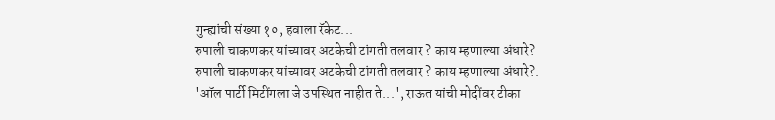गुन्ह्यांची संख्या १०, हवाला रॅकेट...
रुपाली चाकणकर यांच्यावर अटकेची टांगती तलवार ? काय म्हणाल्या अंधारे?
रुपाली चाकणकर यांच्यावर अटकेची टांगती तलवार ? काय म्हणाल्या अंधारे?.
'ऑल पार्टी मिटींगला जे उपस्थित नाहीत ते...', राऊत यांची मोदींवर टीका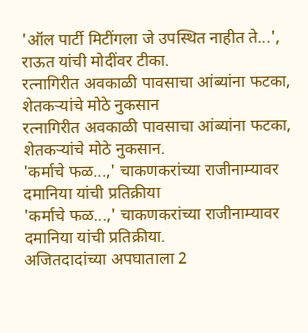'ऑल पार्टी मिटींगला जे उपस्थित नाहीत ते...', राऊत यांची मोदींवर टीका.
रत्नागिरीत अवकाळी पावसाचा आंब्यांना फटका, शेतकऱ्यांचे मोठे नुकसान
रत्नागिरीत अवकाळी पावसाचा आंब्यांना फटका, शेतकऱ्यांचे मोठे नुकसान.
'कर्माचे फळ...,' चाकणकरांच्या राजीनाम्यावर दमानिया यांची प्रतिक्रीया
'कर्माचे फळ...,' चाकणकरांच्या राजीनाम्यावर दमानिया यांची प्रतिक्रीया.
अजितदादांच्या अपघाताला 2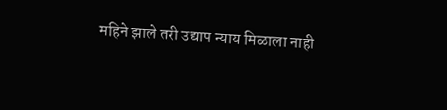महिने झाले तरी उद्याप न्याय मिळाला नाही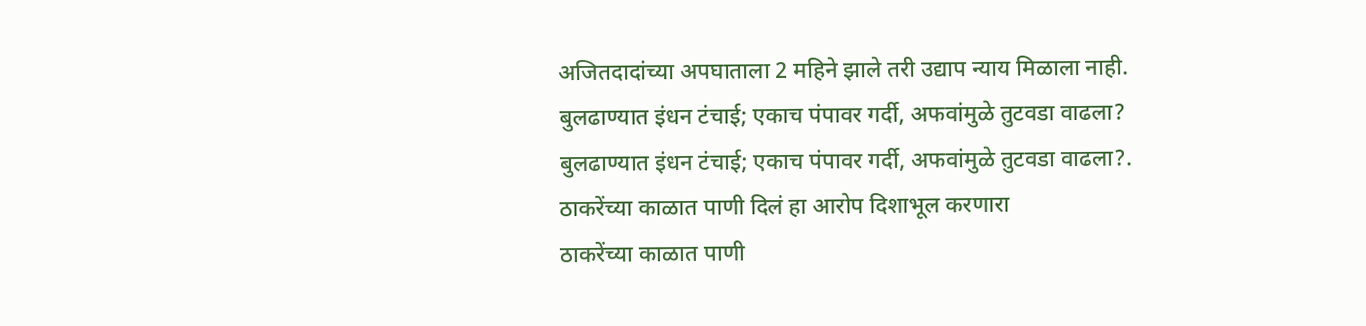अजितदादांच्या अपघाताला 2 महिने झाले तरी उद्याप न्याय मिळाला नाही.
बुलढाण्यात इंधन टंचाई; एकाच पंपावर गर्दी, अफवांमुळे तुटवडा वाढला?
बुलढाण्यात इंधन टंचाई; एकाच पंपावर गर्दी, अफवांमुळे तुटवडा वाढला?.
ठाकरेंच्या काळात पाणी दिलं हा आरोप दिशाभूल करणारा
ठाकरेंच्या काळात पाणी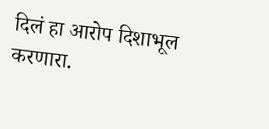दिलं हा आरोप दिशाभूल करणारा.